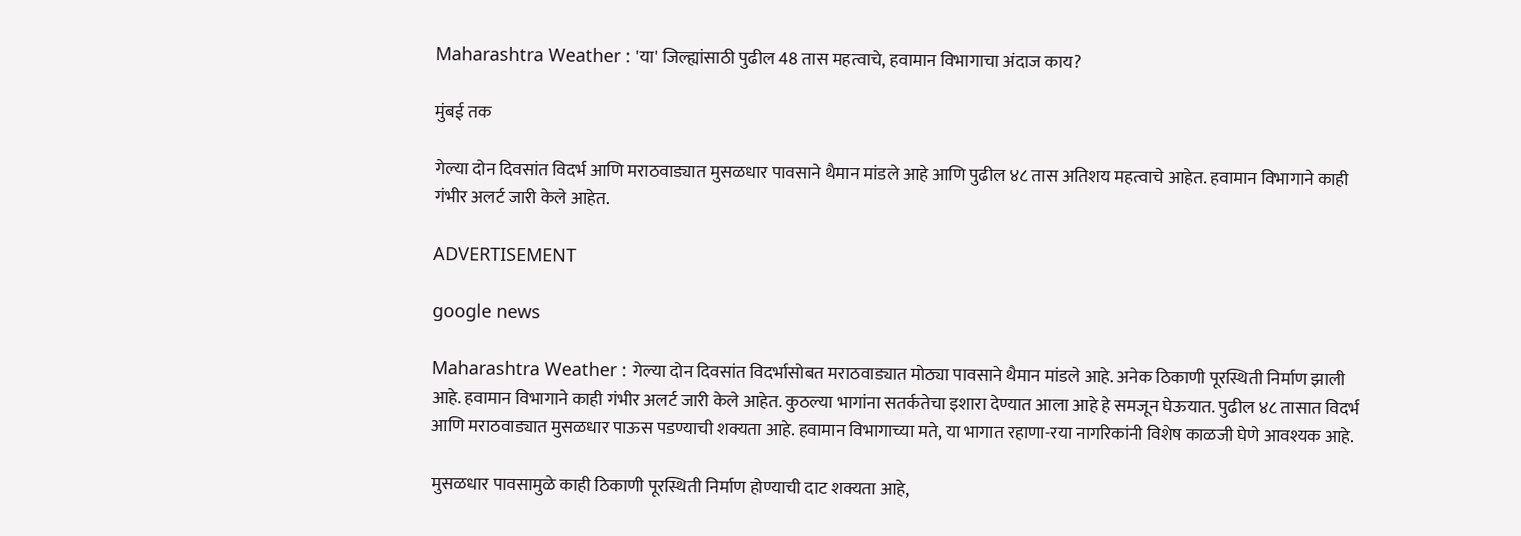Maharashtra Weather : 'या' जिल्ह्यांसाठी पुढील 48 तास महत्वाचे, हवामान विभागाचा अंदाज काय?

मुंबई तक

गेल्या दोन दिवसांत विदर्भ आणि मराठवाड्यात मुसळधार पावसाने थैमान मांडले आहे आणि पुढील ४८ तास अतिशय महत्वाचे आहेत. हवामान विभागाने काही गंभीर अलर्ट जारी केले आहेत.

ADVERTISEMENT

google news

Maharashtra Weather : गेल्या दोन दिवसांत विदर्भासोबत मराठवाड्यात मोठ्या पावसाने थैमान मांडले आहे. अनेक ठिकाणी पूरस्थिती निर्माण झाली आहे. हवामान विभागाने काही गंभीर अलर्ट जारी केले आहेत. कुठल्या भागांना सतर्कतेचा इशारा देण्यात आला आहे हे समजून घेऊयात. पुढील ४८ तासात विदर्भ आणि मराठवाड्यात मुसळधार पाऊस पडण्याची शक्यता आहे. हवामान विभागाच्या मते, या भागात रहाणा-रया नागरिकांनी विशेष काळजी घेणे आवश्यक आहे.

मुसळधार पावसामुळे काही ठिकाणी पूरस्थिती निर्माण होण्याची दाट शक्यता आहे,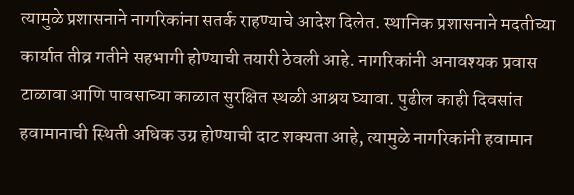त्यामुळे प्रशासनाने नागरिकांना सतर्क राहण्याचे आदेश दिलेत. स्थानिक प्रशासनाने मदतीच्या कार्यात तीव्र गतीने सहभागी होण्याची तयारी ठेवली आहे. नागरिकांनी अनावश्यक प्रवास टाळावा आणि पावसाच्या काळात सुरक्षित स्थळी आश्रय घ्यावा. पुढील काही दिवसांत हवामानाची स्थिती अधिक उग्र होण्याची दाट शक्यता आहे, त्यामुळे नागरिकांनी हवामान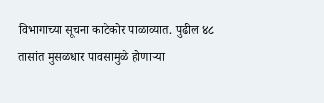विभागाच्या सूचना काटेकोर पाळाव्यात. पुढील ४८ तासांत मुसळधार पावसामुळे होणाऱ्या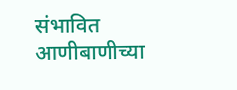संभावित आणीबाणीच्या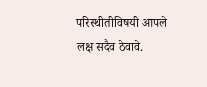परिस्थीतीविषयी आपले लक्ष सदैव ठेवावे.